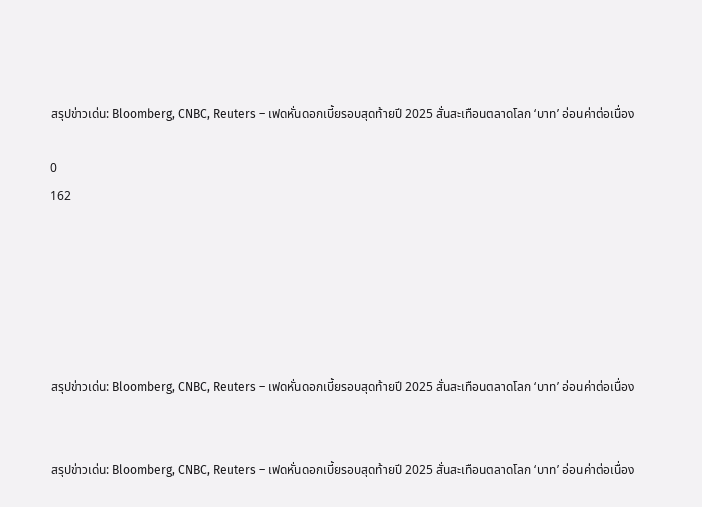สรุปข่าวเด่น: Bloomberg, CNBC, Reuters – เฟดหั่นดอกเบี้ยรอบสุดท้ายปี 2025 สั่นสะเทือนตลาดโลก ‘บาท’ อ่อนค่าต่อเนื่อง

0
162






สรุปข่าวเด่น: Bloomberg, CNBC, Reuters – เฟดหั่นดอกเบี้ยรอบสุดท้ายปี 2025 สั่นสะเทือนตลาดโลก ‘บาท’ อ่อนค่าต่อเนื่อง


สรุปข่าวเด่น: Bloomberg, CNBC, Reuters – เฟดหั่นดอกเบี้ยรอบสุดท้ายปี 2025 สั่นสะเทือนตลาดโลก ‘บาท’ อ่อนค่าต่อเนื่อง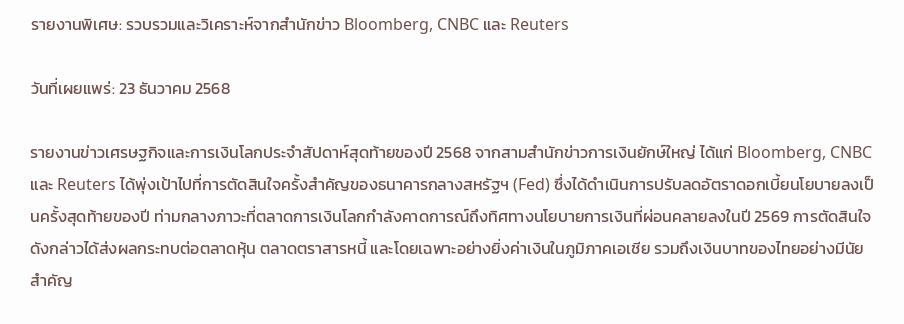รายงานพิเศษ: รวบรวมและวิเคราะห์จากสำนักข่าว Bloomberg, CNBC และ Reuters

วันที่เผยแพร่: 23 ธันวาคม 2568

รายงานข่าวเศรษฐกิจและการเงินโลกประจำสัปดาห์สุดท้ายของปี 2568 จากสามสำนักข่าวการเงินยักษ์ใหญ่ ได้แก่ Bloomberg, CNBC และ Reuters ได้พุ่งเป้าไปที่การตัดสินใจครั้งสำคัญของธนาคารกลางสหรัฐฯ (Fed) ซึ่งได้ดำเนินการปรับลดอัตราดอกเบี้ยนโยบายลงเป็นครั้งสุดท้ายของปี ท่ามกลางภาวะที่ตลาดการเงินโลกกำลังคาดการณ์ถึงทิศทางนโยบายการเงินที่ผ่อนคลายลงในปี 2569 การตัดสินใจดังกล่าวได้ส่งผลกระทบต่อตลาดหุ้น ตลาดตราสารหนี้ และโดยเฉพาะอย่างยิ่งค่าเงินในภูมิภาคเอเชีย รวมถึงเงินบาทของไทยอย่างมีนัยสำคัญ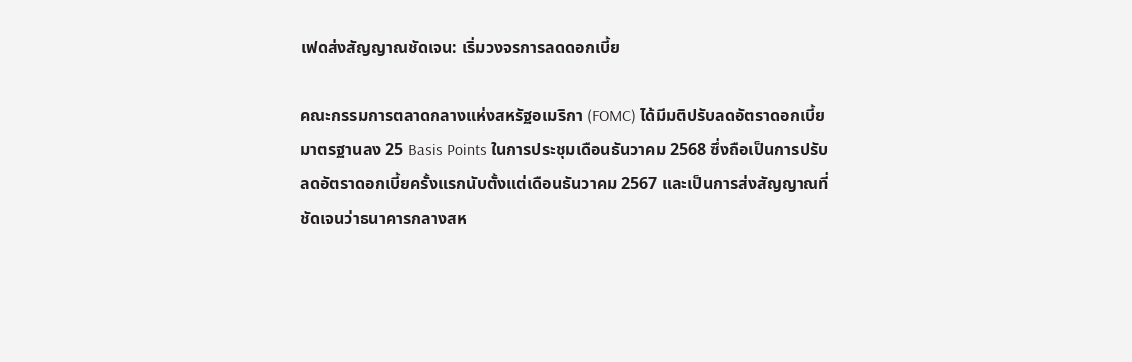เฟดส่งสัญญาณชัดเจน: เริ่มวงจรการลดดอกเบี้ย

คณะกรรมการตลาดกลางแห่งสหรัฐอเมริกา (FOMC) ได้มีมติปรับลดอัตราดอกเบี้ยมาตรฐานลง 25 Basis Points ในการประชุมเดือนธันวาคม 2568 ซึ่งถือเป็นการปรับลดอัตราดอกเบี้ยครั้งแรกนับตั้งแต่เดือนธันวาคม 2567 และเป็นการส่งสัญญาณที่ชัดเจนว่าธนาคารกลางสห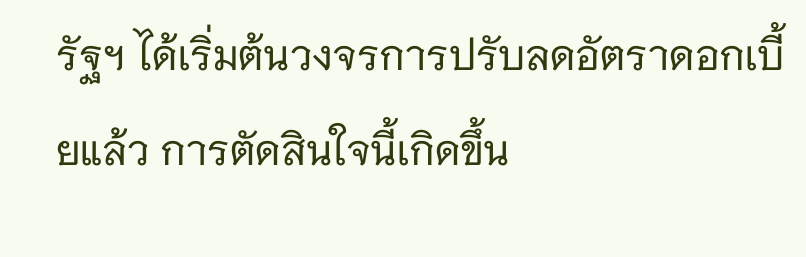รัฐฯ ได้เริ่มต้นวงจรการปรับลดอัตราดอกเบี้ยแล้ว การตัดสินใจนี้เกิดขึ้น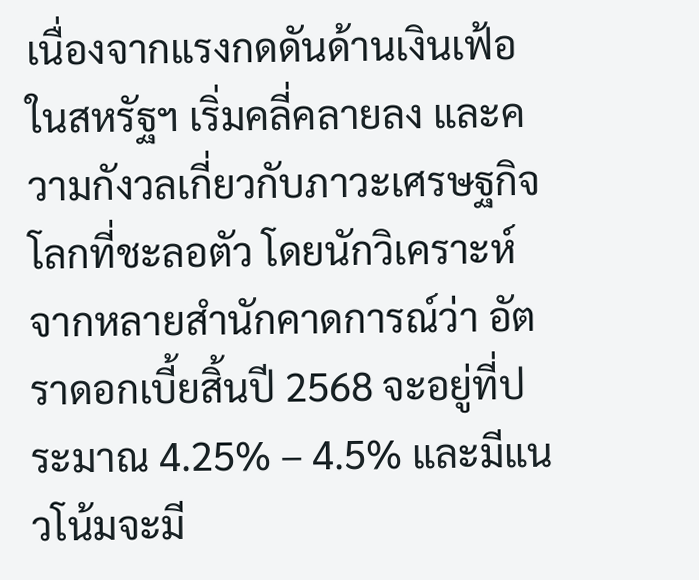เนื่องจากแรงกดดันด้านเงินเฟ้อในสหรัฐฯ เริ่มคลี่คลายลง และความกังวลเกี่ยวกับภาวะเศรษฐกิจโลกที่ชะลอตัว โดยนักวิเคราะห์จากหลายสำนักคาดการณ์ว่า อัตราดอกเบี้ยสิ้นปี 2568 จะอยู่ที่ประมาณ 4.25% – 4.5% และมีแนวโน้มจะมี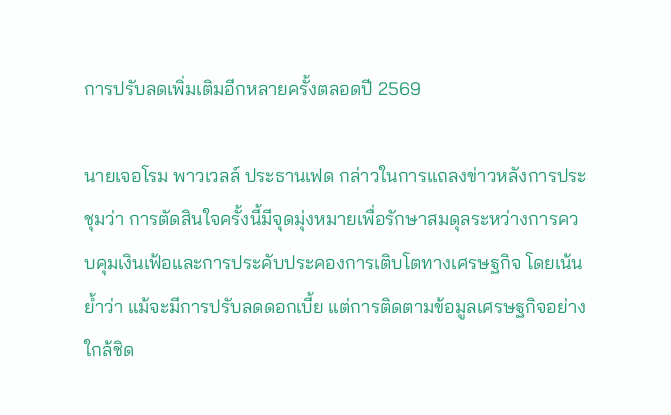การปรับลดเพิ่มเติมอีกหลายครั้งตลอดปี 2569

นายเจอโรม พาวเวลล์ ประธานเฟด กล่าวในการแถลงข่าวหลังการประชุมว่า การตัดสินใจครั้งนี้มีจุดมุ่งหมายเพื่อรักษาสมดุลระหว่างการควบคุมเงินเฟ้อและการประคับประคองการเติบโตทางเศรษฐกิจ โดยเน้นย้ำว่า แม้จะมีการปรับลดดอกเบี้ย แต่การติดตามข้อมูลเศรษฐกิจอย่างใกล้ชิด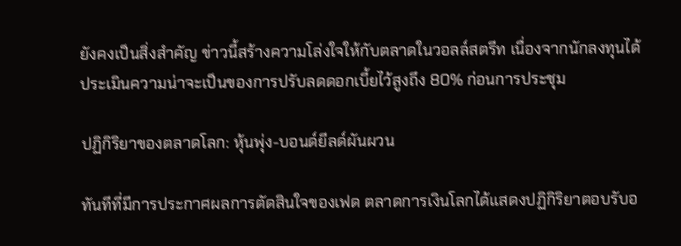ยังคงเป็นสิ่งสำคัญ ข่าวนี้สร้างความโล่งใจให้กับตลาดในวอลล์สตรีท เนื่องจากนักลงทุนได้ประเมินความน่าจะเป็นของการปรับลดดอกเบี้ยไว้สูงถึง 80% ก่อนการประชุม

ปฏิกิริยาของตลาดโลก: หุ้นพุ่ง-บอนด์ยีลด์ผันผวน

ทันทีที่มีการประกาศผลการตัดสินใจของเฟด ตลาดการเงินโลกได้แสดงปฏิกิริยาตอบรับอ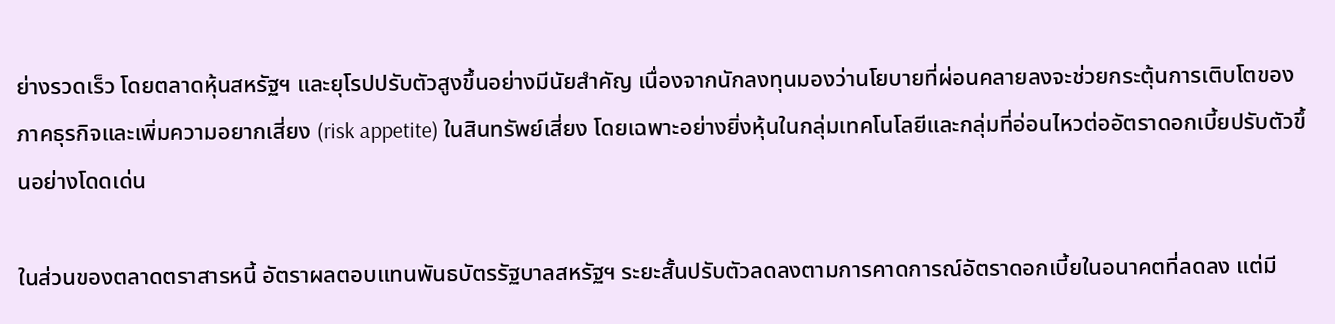ย่างรวดเร็ว โดยตลาดหุ้นสหรัฐฯ และยุโรปปรับตัวสูงขึ้นอย่างมีนัยสำคัญ เนื่องจากนักลงทุนมองว่านโยบายที่ผ่อนคลายลงจะช่วยกระตุ้นการเติบโตของภาคธุรกิจและเพิ่มความอยากเสี่ยง (risk appetite) ในสินทรัพย์เสี่ยง โดยเฉพาะอย่างยิ่งหุ้นในกลุ่มเทคโนโลยีและกลุ่มที่อ่อนไหวต่ออัตราดอกเบี้ยปรับตัวขึ้นอย่างโดดเด่น

ในส่วนของตลาดตราสารหนี้ อัตราผลตอบแทนพันธบัตรรัฐบาลสหรัฐฯ ระยะสั้นปรับตัวลดลงตามการคาดการณ์อัตราดอกเบี้ยในอนาคตที่ลดลง แต่มี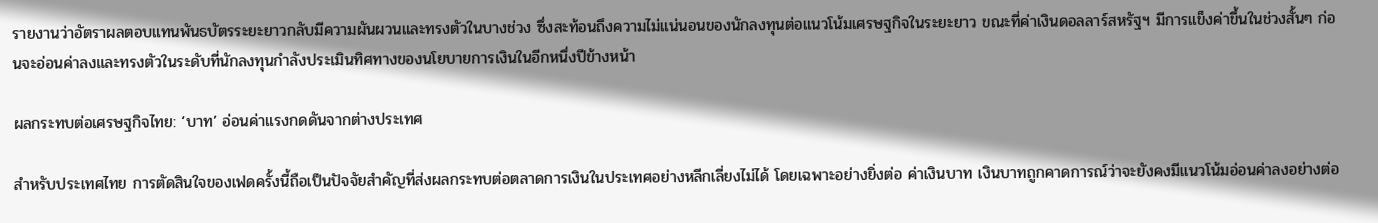รายงานว่าอัตราผลตอบแทนพันธบัตรระยะยาวกลับมีความผันผวนและทรงตัวในบางช่วง ซึ่งสะท้อนถึงความไม่แน่นอนของนักลงทุนต่อแนวโน้มเศรษฐกิจในระยะยาว ขณะที่ค่าเงินดอลลาร์สหรัฐฯ มีการแข็งค่าขึ้นในช่วงสั้นๆ ก่อนจะอ่อนค่าลงและทรงตัวในระดับที่นักลงทุนกำลังประเมินทิศทางของนโยบายการเงินในอีกหนึ่งปีข้างหน้า

ผลกระทบต่อเศรษฐกิจไทย: ‘บาท’ อ่อนค่าแรงกดดันจากต่างประเทศ

สำหรับประเทศไทย การตัดสินใจของเฟดครั้งนี้ถือเป็นปัจจัยสำคัญที่ส่งผลกระทบต่อตลาดการเงินในประเทศอย่างหลีกเลี่ยงไม่ได้ โดยเฉพาะอย่างยิ่งต่อ ค่าเงินบาท เงินบาทถูกคาดการณ์ว่าจะยังคงมีแนวโน้มอ่อนค่าลงอย่างต่อ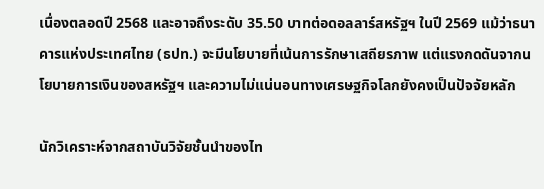เนื่องตลอดปี 2568 และอาจถึงระดับ 35.50 บาทต่อดอลลาร์สหรัฐฯ ในปี 2569 แม้ว่าธนาคารแห่งประเทศไทย (ธปท.) จะมีนโยบายที่เน้นการรักษาเสถียรภาพ แต่แรงกดดันจากนโยบายการเงินของสหรัฐฯ และความไม่แน่นอนทางเศรษฐกิจโลกยังคงเป็นปัจจัยหลัก

นักวิเคราะห์จากสถาบันวิจัยชั้นนำของไท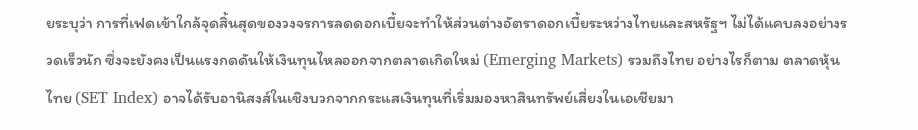ยระบุว่า การที่เฟดเข้าใกล้จุดสิ้นสุดของวงจรการลดดอกเบี้ยจะทำให้ส่วนต่างอัตราดอกเบี้ยระหว่างไทยและสหรัฐฯ ไม่ได้แคบลงอย่างรวดเร็วนัก ซึ่งจะยังคงเป็นแรงกดดันให้เงินทุนไหลออกจากตลาดเกิดใหม่ (Emerging Markets) รวมถึงไทย อย่างไรก็ตาม ตลาดหุ้นไทย (SET Index) อาจได้รับอานิสงส์ในเชิงบวกจากกระแสเงินทุนที่เริ่มมองหาสินทรัพย์เสี่ยงในเอเชียมา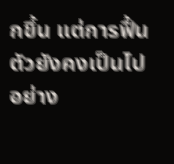กขึ้น แต่การฟื้นตัวยังคงเป็นไปอย่าง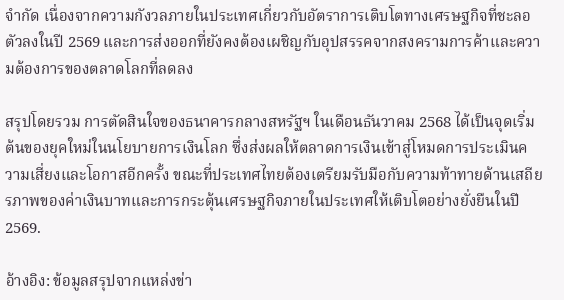จำกัด เนื่องจากความกังวลภายในประเทศเกี่ยวกับอัตราการเติบโตทางเศรษฐกิจที่ชะลอตัวลงในปี 2569 และการส่งออกที่ยังคงต้องเผชิญกับอุปสรรคจากสงครามการค้าและความต้องการของตลาดโลกที่ลดลง

สรุปโดยรวม การตัดสินใจของธนาคารกลางสหรัฐฯ ในเดือนธันวาคม 2568 ได้เป็นจุดเริ่มต้นของยุคใหม่ในนโยบายการเงินโลก ซึ่งส่งผลให้ตลาดการเงินเข้าสู่โหมดการประเมินความเสี่ยงและโอกาสอีกครั้ง ขณะที่ประเทศไทยต้องเตรียมรับมือกับความท้าทายด้านเสถียรภาพของค่าเงินบาทและการกระตุ้นเศรษฐกิจภายในประเทศให้เติบโตอย่างยั่งยืนในปี 2569.

อ้างอิง: ข้อมูลสรุปจากแหล่งข่า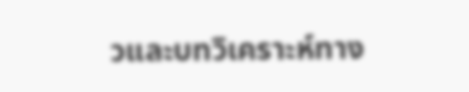วและบทวิเคราะห์ทาง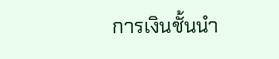การเงินชั้นนำ